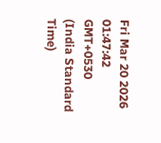Fri Mar 20 2026 01:47:42 GMT+0530 (India Standard Time)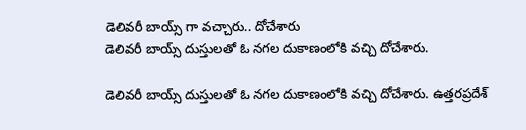డెలివరీ బాయ్స్ గా వచ్చారు.. దోచేశారు
డెలివరీ బాయ్స్ దుస్తులతో ఓ నగల దుకాణంలోకి వచ్చి దోచేశారు.

డెలివరీ బాయ్స్ దుస్తులతో ఓ నగల దుకాణంలోకి వచ్చి దోచేశారు. ఉత్తరప్రదేశ్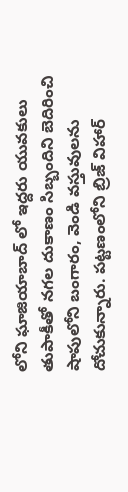లోని ఘాజియాబాద్ లో ఇద్దరు యువకులు తుపాకీతో నగల దుకాణం సిబ్బందిని బెదిరించి షాపులోని బంగారం, వెండి వస్తువులను దోచుకున్నారు. పట్టణంలోని బ్రిజ్ విహార్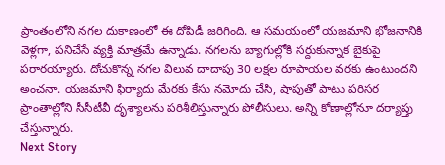ప్రాంతంలోని నగల దుకాణంలో ఈ దోపిడీ జరిగింది. ఆ సమయంలో యజమాని భోజనానికి వెళ్లగా, పనిచేసే వ్యక్తి మాత్రమే ఉన్నాడు. నగలను బ్యాగుల్లోకి సర్దుకున్నాక బైకుపై పరారయ్యారు. దోచుకొన్న నగల విలువ దాదాపు 30 లక్షల రూపాయల వరకు ఉంటుందని అంచనా. యజమాని ఫిర్యాదు మేరకు కేసు నమోదు చేసి, షాపుతో పాటు పరిసర ప్రాంతాల్లోని సీసీటీవీ దృశ్యాలను పరిశీలిస్తున్నారు పోలీసులు. అన్ని కోణాల్లోనూ దర్యాప్తు చేస్తున్నారు.
Next Story